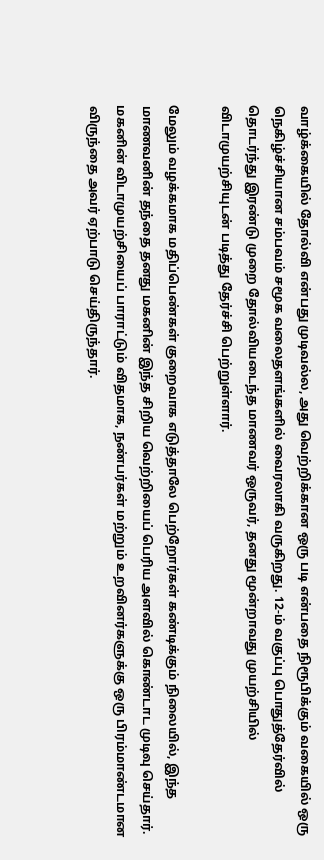வாழ்க்கையில் தோல்வி என்பது முடிவல்ல, அது வெற்றிக்கான ஒரு படி என்பதை நிரூபிக்கும் வகையில் ஒரு நெகிழ்ச்சியான சம்பவம் சமூக வலைதளங்களில் வைரலாகி வருகிறது. 12-ம் வகுப்பு பொதுத்தேர்வில் தொடர்ந்து இரண்டு முறை தோல்வியடைந்த மாணவர் ஒருவர், தனது மூன்றாவது முயற்சியில் விடாமுயற்சியுடன் படித்து தேர்ச்சி பெற்றுள்ளார்.

மேலும் வழக்கமாக மதிப்பெண்கள் குறைவாக எடுத்தாலே பெற்றோர்கள் கண்டிக்கும் நிலையில், இந்த மாணவனின் தந்தை தனது மகனின் இந்த சிறிய வெற்றியைப் பெரிய அளவில் கொண்டாட முடிவு செய்தார். மகனின் விடாமுயற்சியைப் பாராட்டும் விதமாக, நண்பர்கள் மற்றும் உறவினர்களுக்கு ஒரு பிரம்மாண்டமான விருந்தை அவர் ஏற்பாடு செய்திருந்தார்.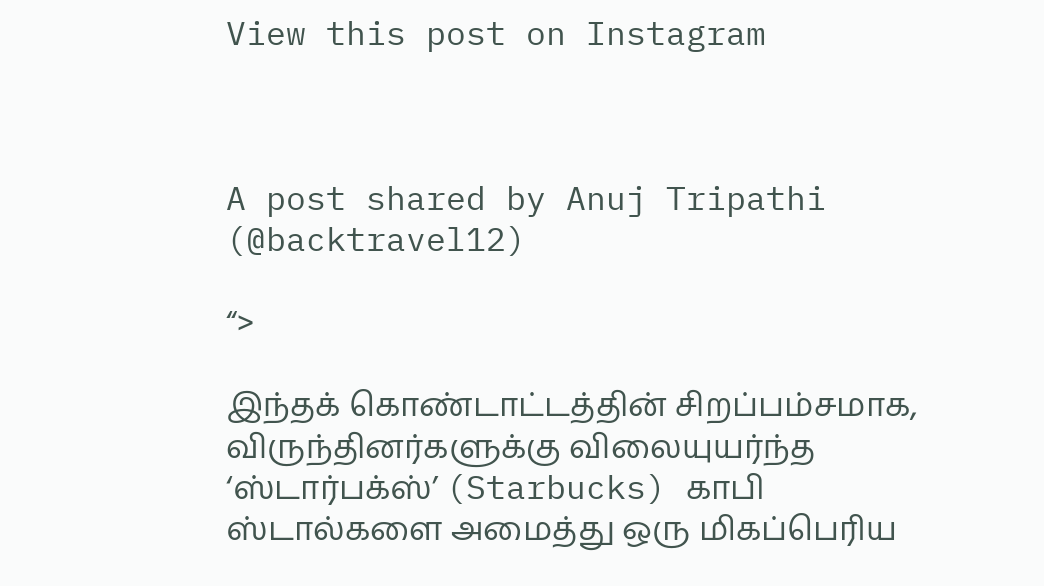View this post on Instagram



A post shared by Anuj Tripathi (@backtravel12)

“>

இந்தக் கொண்டாட்டத்தின் சிறப்பம்சமாக, விருந்தினர்களுக்கு விலையுயர்ந்த ‘ஸ்டார்பக்ஸ்’ (Starbucks) காபி ஸ்டால்களை அமைத்து ஒரு மிகப்பெரிய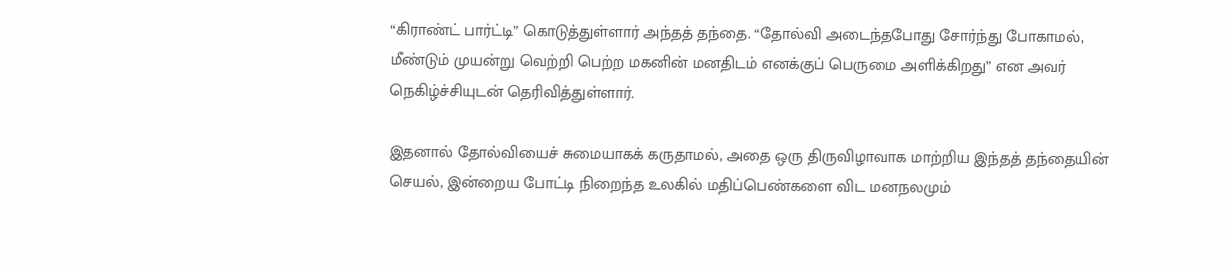“கிராண்ட் பார்ட்டி” கொடுத்துள்ளார் அந்தத் தந்தை. “தோல்வி அடைந்தபோது சோர்ந்து போகாமல், மீண்டும் முயன்று வெற்றி பெற்ற மகனின் மனதிடம் எனக்குப் பெருமை அளிக்கிறது” என அவர் நெகிழ்ச்சியுடன் தெரிவித்துள்ளார்.

இதனால் தோல்வியைச் சுமையாகக் கருதாமல், அதை ஒரு திருவிழாவாக மாற்றிய இந்தத் தந்தையின் செயல், இன்றைய போட்டி நிறைந்த உலகில் மதிப்பெண்களை விட மனநலமும்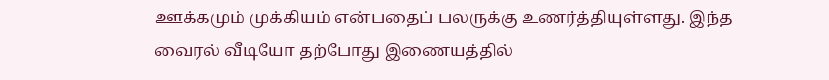ஊக்கமும் முக்கியம் என்பதைப் பலருக்கு உணர்த்தியுள்ளது. இந்த வைரல் வீடியோ தற்போது இணையத்தில்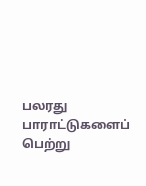பலரது பாராட்டுகளைப் பெற்று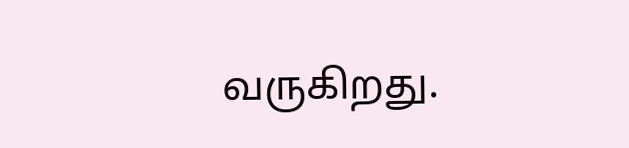வருகிறது.